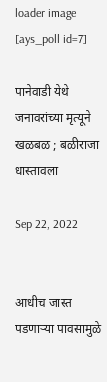loader image
[ays_poll id=7]

पानेवाडी येथे जनावरांच्या मृत्यूने खळबळ ; बळीराजा धास्तावला

Sep 22, 2022


आधीच जास्त पडणाऱ्या पावसामुळे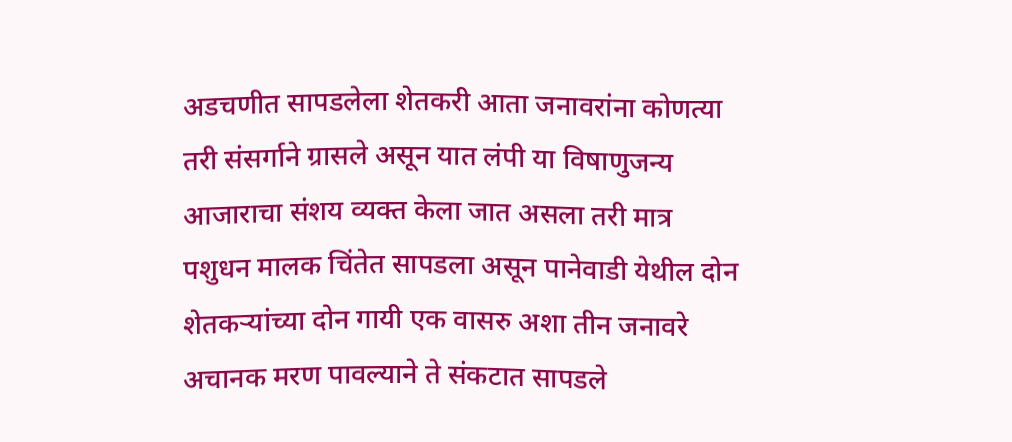अडचणीत सापडलेला शेतकरी आता जनावरांना कोणत्या तरी संसर्गाने ग्रासले असून यात लंपी या विषाणुजन्य आजाराचा संशय व्यक्त केला जात असला तरी मात्र पशुधन मालक चिंतेत सापडला असून पानेवाडी येथील दोन शेतकऱ्यांच्या दोन गायी एक वासरु अशा तीन जनावरे अचानक मरण पावल्याने ते संकटात सापडले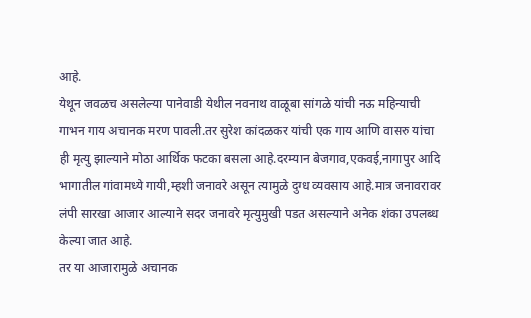आहे.
येथून जवळच असलेल्या पानेवाडी येथील नवनाथ वाळूबा सांगळे यांची नऊ महिन्याची गाभन गाय अचानक मरण पावली.तर सुरेश कांदळकर यांची एक गाय आणि वासरु यांचा ही मृत्यु झाल्याने मोठा आर्थिक फटका बसला आहे.दरम्यान बेजगाव,एकवई,नागापुर आदि भागातील गांवामध्ये गायी,म्हशी जनावरे असून त्यामुळे दुग्ध व्यवसाय आहे.मात्र जनावरावर लंपी सारखा आजार आल्याने सदर जनावरे मृत्युमुखी पडत असल्याने अनेक शंका उपलब्ध केल्या जात आहे.
तर या आजारामुळे अचानक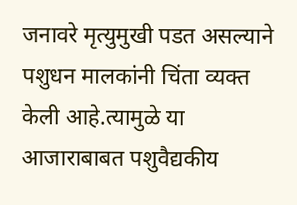जनावरे मृत्युमुखी पडत असल्याने पशुधन मालकांनी चिंता व्यक्त केली आहे.त्यामुळे या आजाराबाबत पशुवैद्यकीय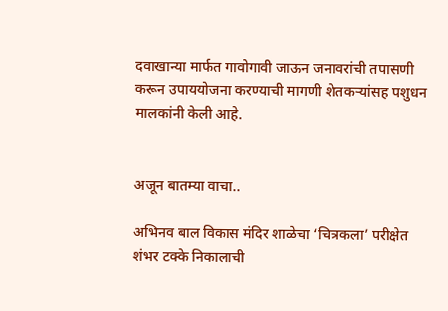दवाखान्या मार्फत गावोगावी जाऊन जनावरांची तपासणी करून उपाययोजना करण्याची मागणी शेतकऱ्यांसह पशुधन मालकांनी केली आहे.


अजून बातम्या वाचा..

अभिनव बाल विकास मंदिर शाळेचा ‘चित्रकला’ परीक्षेत शंभर टक्के निकालाची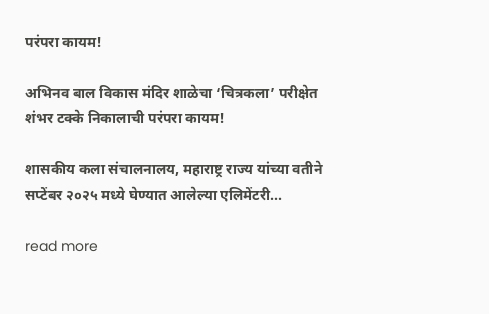परंपरा कायम!

अभिनव बाल विकास मंदिर शाळेचा ‘चित्रकला’ परीक्षेत शंभर टक्के निकालाची परंपरा कायम!

शासकीय कला संचालनालय, महाराष्ट्र राज्य यांच्या वतीने सप्टेंबर २०२५ मध्ये घेण्यात आलेल्या एलिमेंटरी...

read more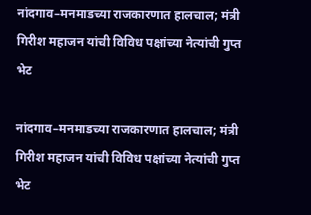नांदगाव–मनमाडच्या राजकारणात हालचाल; मंत्री गिरीश महाजन यांची विविध पक्षांच्या नेत्यांची गुप्त भेट

नांदगाव–मनमाडच्या राजकारणात हालचाल; मंत्री गिरीश महाजन यांची विविध पक्षांच्या नेत्यांची गुप्त भेट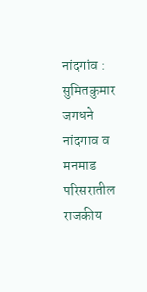नांदगांव : सुमितकुमार जगधने नांदगाव व मनमाड परिसरातील राजकीय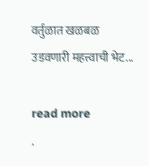वर्तुळात खळबळ उडवणारी महत्त्वाची भेट...

read more
.